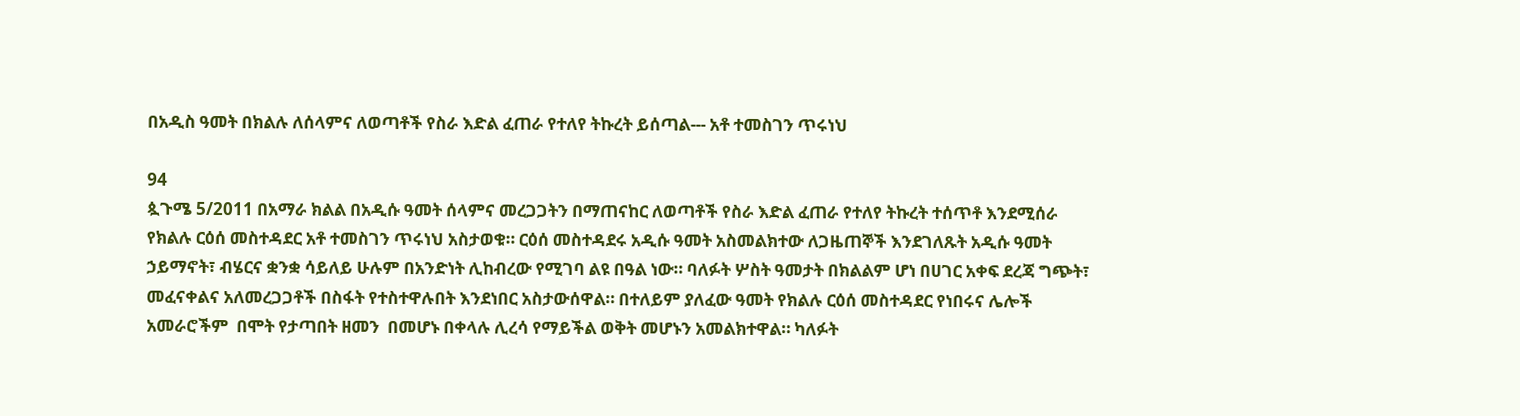በአዲስ ዓመት በክልሉ ለሰላምና ለወጣቶች የስራ እድል ፈጠራ የተለየ ትኩረት ይሰጣል--- አቶ ተመስገን ጥሩነህ

94
ጷጉሜ 5/2011 በአማራ ክልል በአዲሱ ዓመት ሰላምና መረጋጋትን በማጠናከር ለወጣቶች የስራ እድል ፈጠራ የተለየ ትኩረት ተሰጥቶ እንደሚሰራ የክልሉ ርዕሰ መስተዳደር አቶ ተመስገን ጥሩነህ አስታወቁ። ርዕሰ መስተዳደሩ አዲሱ ዓመት አስመልክተው ለጋዜጠኞች እንደገለጹት አዲሱ ዓመት ኃይማኖት፣ ብሄርና ቋንቋ ሳይለይ ሁሉም በአንድነት ሊከብረው የሚገባ ልዩ በዓል ነው። ባለፉት ሦስት ዓመታት በክልልም ሆነ በሀገር አቀፍ ደረጃ ግጭት፣ መፈናቀልና አለመረጋጋቶች በስፋት የተስተዋሉበት እንደነበር አስታውሰዋል። በተለይም ያለፈው ዓመት የክልሉ ርዕሰ መስተዳደር የነበሩና ሌሎች አመራሮችም  በሞት የታጣበት ዘመን  በመሆኑ በቀላሉ ሊረሳ የማይችል ወቅት መሆኑን አመልክተዋል። ካለፉት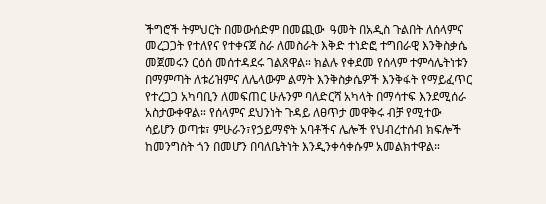ችግሮች ትምህርት በመውሰድም በመጪው  ዓመት በአዲስ ጉልበት ለሰላምና መረጋጋት የተለየና የተቀናጀ ስራ ለመስራት እቅድ ተነድፎ ተግበራዊ እንቅስቃሴ መጀመሩን ርዕሰ መሰተዳደሩ ገልጸዋል። ክልሉ የቀደመ የሰላም ተምሳሌትነቱን በማምጣት ለቱሪዝምና ለሌላውም ልማት እንቅስቃሴዎች እንቅፋት የማይፈጥር የተረጋጋ አካባቢን ለመፍጠር ሁሉንም ባለድርሻ አካላት በማሳተፍ እንደሚሰራ አስታውቀዋል። የሰላምና ደህንነት ጉዳይ ለፀጥታ መዋቅሩ ብቻ የሚተው ሳይሆን ወጣቱ፣ ምሁራን፣የኃይማኖት አባቶችና ሌሎች የህብረተሰብ ክፍሎች ከመንግስት ጎን በመሆን በባለቤትነት እንዲንቀሳቀሱም አመልክተዋል።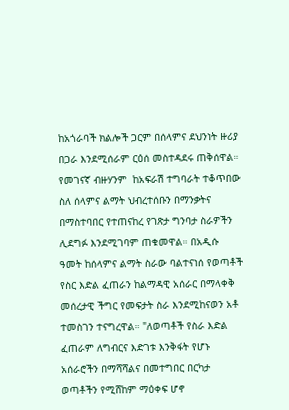ከአጎራባች ክልሎች ጋርም በሰላምና ደህንነት ዙሪያ በጋራ እንደሚሰራም ርዕሰ መስተዳደሩ ጠቅሰዋል። የመገናኛ ብዙሃንም  ከአፍራሽ ተግባራት ተቆጥበው ስለ ሰላምና ልማት ህብረተሰቡን በማንቃትና በማስተባበር የተጠናከረ የገጽታ ግንባታ ስራዎችን  ሊደግፉ እንደሚገባም ጠቁመዋል። በአዲሱ  ዓመት ከሰላምና ልማት ስራው ባልተናነሰ የወጣቶች የስር እድል ፈጠራን ከልማዳዊ አሰራር በማላቀቅ መሰረታዊ ችግር የመፍታት ስራ እንደሚከናወን አቶ ተመስገን ተናግረዋል። "ለወጣቶች የስራ እድል ፈጠራም ለግብርና እድገቱ እንቅፋት የሆኑ አሰራሮችን በማሻሻልና በመተግበር በርካታ ወጣቶችን የሚሸከም ማዕቀፍ ሆኖ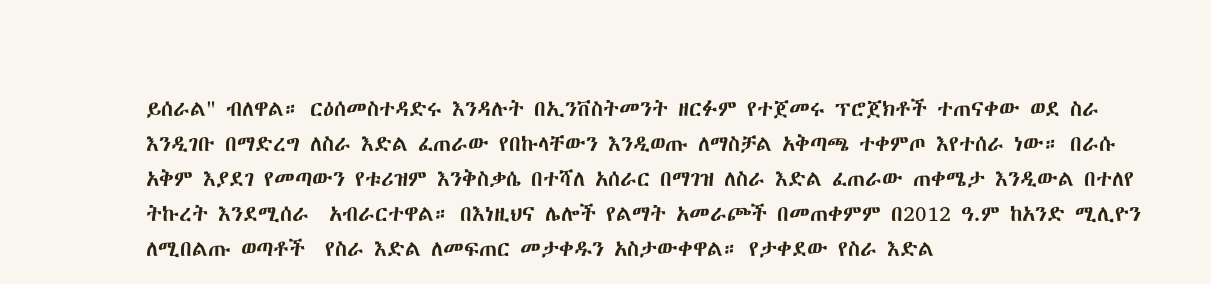ይሰራል" ብለዋል። ርዕሰመስተዳድሩ እንዳሉት በኢንቨስትመንት ዘርፉም የተጀመሩ ፕሮጀክቶች ተጠናቀው ወደ ስራ እንዲገቡ በማድረግ ለስራ እድል ፈጠራው የበኩላቸውን እንዲወጡ ለማስቻል አቅጣጫ ተቀምጦ እየተሰራ ነው። በራሱ አቅም እያደገ የመጣውን የቱሪዝም እንቅስቃሴ በተሻለ አሰራር በማገዝ ለስራ እድል ፈጠራው ጠቀሜታ እንዲውል በተለየ ትኩረት እንደሚሰራ  አብራርተዋል። በእነዚህና ሌሎች የልማት አመራጮች በመጠቀምም በ2012 ዓ.ም ከአንድ ሚሊዮን ለሚበልጡ ወጣቶች  የስራ እድል ለመፍጠር መታቀዱን አስታውቀዋል። የታቀደው የስራ እድል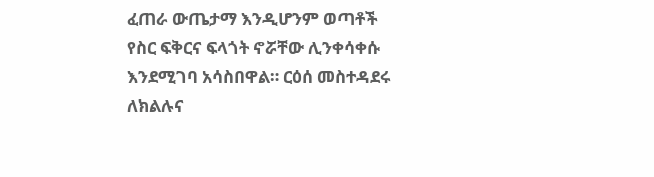ፈጠራ ውጤታማ እንዲሆንም ወጣቶች የስር ፍቅርና ፍላጎት ኖሯቸው ሊንቀሳቀሱ እንደሚገባ አሳስበዋል። ርዕሰ መስተዳደሩ ለክልሉና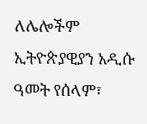ለሌሎችም ኢትዮጵያዊያን አዲሱ ዓመት የሰላም፣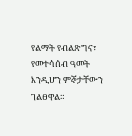የልማት የብልጽግና፣ የመተሳሰብ ዓመት እንዲሆን ምኞታቸውን ገልፀዋል።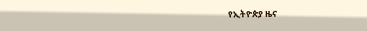የኢትዮጵያ ዜና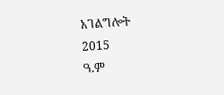አገልግሎት
2015
ዓ.ም